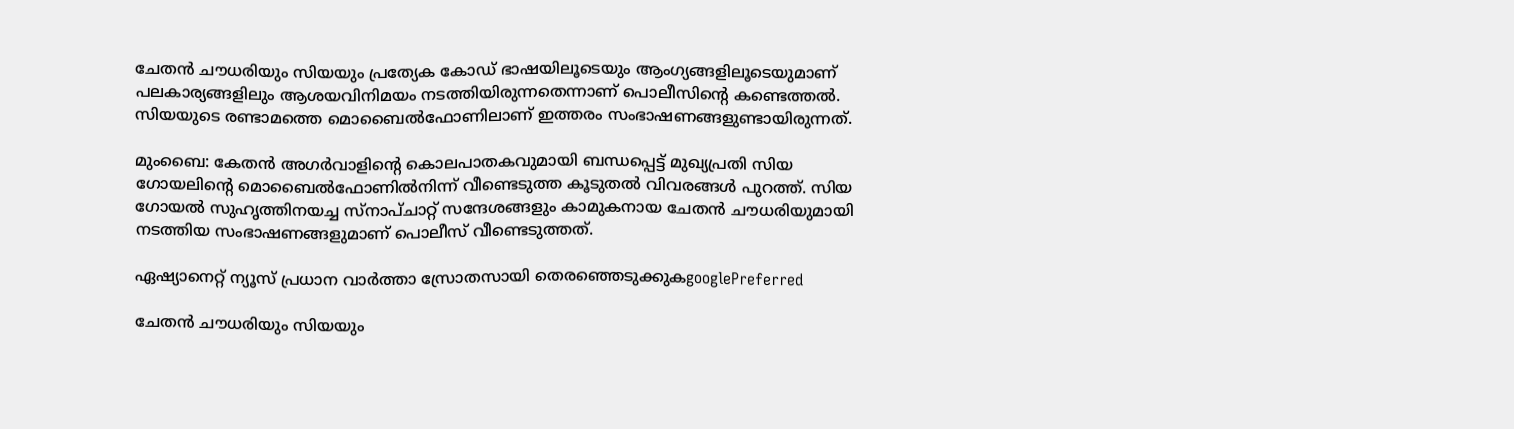ചേതൻ ചൗധരിയും സിയയും പ്രത്യേക കോഡ് ഭാഷയിലൂടെയും ആംഗ്യങ്ങളിലൂടെയുമാണ് പലകാര്യങ്ങളിലും ആശയവിനിമയം നടത്തിയിരുന്നതെന്നാണ് പൊലീസിന്റെ കണ്ടെത്തൽ. സിയയുടെ രണ്ടാമത്തെ മൊബൈൽഫോണിലാണ് ഇത്തരം സംഭാഷണങ്ങളുണ്ടായിരുന്നത്.

മുംബൈ: കേതൻ അഗർവാളിന്റെ കൊലപാതകവുമായി ബന്ധപ്പെട്ട് മുഖ്യപ്രതി സിയ ഗോയലിന്റെ മൊബൈൽഫോണിൽനിന്ന് വീണ്ടെടുത്ത കൂടുതൽ വിവരങ്ങൾ പുറത്ത്. സിയ ഗോയൽ സുഹൃത്തിനയച്ച സ്നാപ്ചാറ്റ് സന്ദേശങ്ങളും കാമുകനായ ചേതൻ ചൗധരിയുമായി നടത്തിയ സംഭാഷണങ്ങളുമാണ് പൊലീസ് വീണ്ടെടുത്തത്.

ഏഷ്യാനെറ്റ് ന്യൂസ് പ്രധാന വാർത്താ സ്രോതസായി തെരഞ്ഞെടുക്കുകgooglePreferred

ചേതൻ ചൗധരിയും സിയയും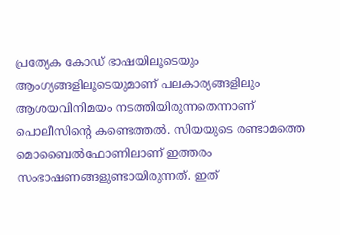പ്രത്യേക കോഡ് ഭാഷയിലൂടെയും ആംഗ്യങ്ങളിലൂടെയുമാണ് പലകാര്യങ്ങളിലും ആശയവിനിമയം നടത്തിയിരുന്നതെന്നാണ് പൊലീസിന്റെ കണ്ടെത്തൽ. സിയയുടെ രണ്ടാമത്തെ മൊബൈൽഫോണിലാണ് ഇത്തരം സംഭാഷണങ്ങളുണ്ടായിരുന്നത്. ഇത്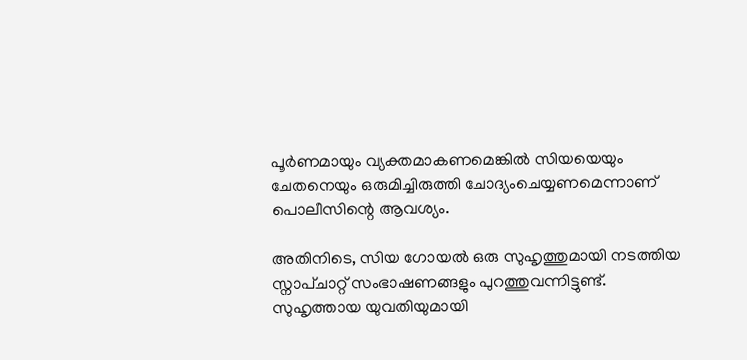പൂർണമായും വ്യക്തമാകണമെങ്കിൽ സിയയെയും ചേതനെയും ഒരുമിച്ചിരുത്തി ചോദ്യംചെയ്യണമെന്നാണ് പൊലീസിന്റെ ആവശ്യം.

അതിനിടെ, സിയ ഗോയൽ ഒരു സുഹൃത്തുമായി നടത്തിയ സ്നാപ്ചാറ്റ് സംഭാഷണങ്ങളും പുറത്തുവന്നിട്ടുണ്ട്. സുഹൃത്തായ യുവതിയുമായി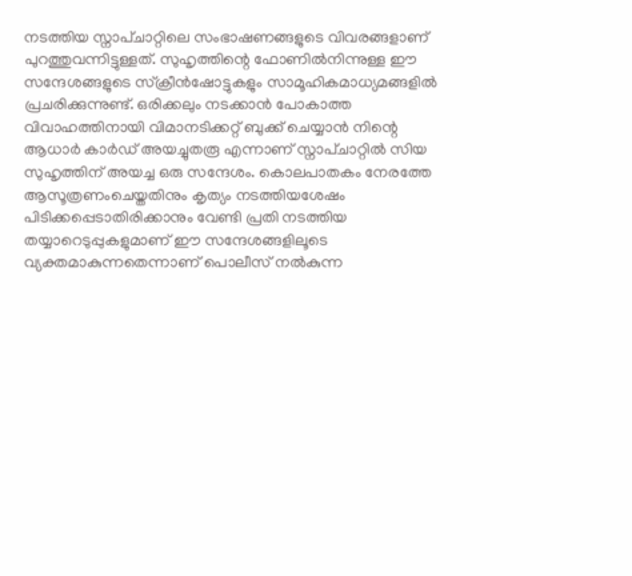നടത്തിയ സ്നാപ്ചാറ്റിലെ സംഭാഷണങ്ങളുടെ വിവരങ്ങളാണ് പുറത്തുവന്നിട്ടുള്ളത്. സുഹൃത്തിന്റെ ഫോണിൽനിന്നുള്ള ഈ സന്ദേശങ്ങളുടെ സ്ക്രീൻഷോട്ടുകളും സാമൂഹികമാധ്യമങ്ങളിൽ പ്രചരിക്കുന്നുണ്ട്. ഒരിക്കലും നടക്കാൻ പോകാത്ത വിവാഹത്തിനായി വിമാനടിക്കറ്റ് ബുക്ക് ചെയ്യാൻ നിന്റെ ആധാർ കാർഡ് അയച്ചുതരൂ എന്നാണ് സ്നാപ്ചാറ്റിൽ സിയ സുഹൃത്തിന് അയച്ച ഒരു സന്ദേശം. കൊലപാതകം നേരത്തേ ആസൂത്രണംചെയ്തതിനും കൃത്യം നടത്തിയശേഷം പിടിക്കപ്പെടാതിരിക്കാനും വേണ്ടി പ്രതി നടത്തിയ തയ്യാറെടുപ്പുകളുമാണ് ഈ സന്ദേശങ്ങളിലൂടെ വ്യക്തമാകുന്നതെന്നാണ് പൊലീസ് നൽകുന്ന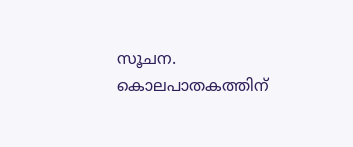സൂചന. കൊലപാതകത്തിന്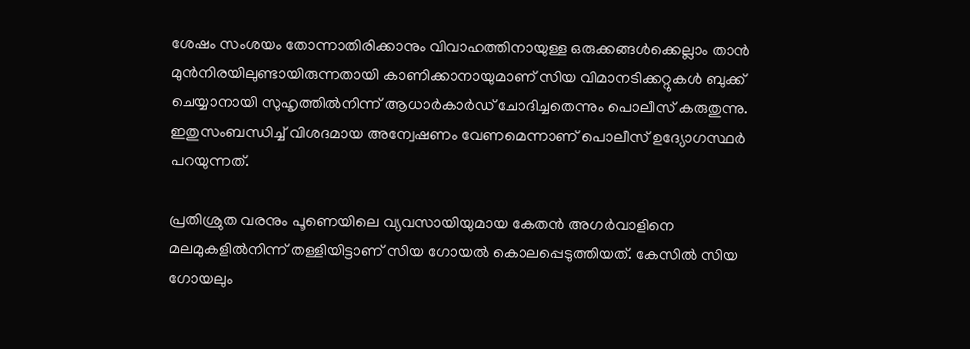ശേഷം സംശയം തോന്നാതിരിക്കാനും വിവാഹത്തിനായുള്ള ഒരുക്കങ്ങൾക്കെല്ലാം താൻ മുൻനിരയിലുണ്ടായിരുന്നതായി കാണിക്കാനായുമാണ് സിയ വിമാനടിക്കറ്റുകൾ ബുക്ക് ചെയ്യാനായി സുഹൃത്തിൽനിന്ന് ആധാർകാർഡ് ചോദിച്ചതെന്നും പൊലീസ് കരുതുന്നു. ഇതുസംബന്ധിച്ച് വിശദമായ അന്വേഷണം വേണമെന്നാണ് പൊലീസ് ഉദ്യോഗസ്ഥർ പറയുന്നത്.

പ്രതിശ്രുത വരനും പൂണെയിലെ വ്യവസായിയുമായ കേതൻ അഗർവാളിനെ മലമുകളിൽനിന്ന് തള്ളിയിട്ടാണ് സിയ ഗോയൽ കൊലപ്പെടുത്തിയത്. കേസിൽ സിയ ഗോയലും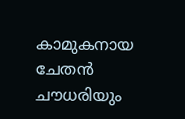കാമുകനായ ചേതൻ ചൗധരിയും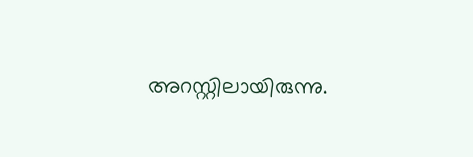അറസ്റ്റിലായിരുന്നു.